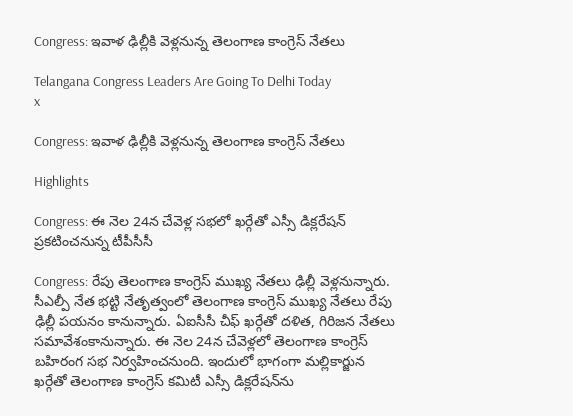Congress: ఇవాళ ఢిల్లీకి వెళ్లనున్న తెలంగాణ కాంగ్రెస్ నేతలు

Telangana Congress Leaders Are Going To Delhi Today
x

Congress: ఇవాళ ఢిల్లీకి వెళ్లనున్న తెలంగాణ కాంగ్రెస్ నేతలు

Highlights

Congress: ఈ నెల 24న చేవెళ్ల సభలో ఖర్గేతో ఎస్సీ డిక్లరేషన్ ప్రకటించనున్న టీపీసీసీ

Congress: రేపు తెలంగాణ కాంగ్రెస్ ముఖ్య నేతలు ఢిల్లీ వెళ్లనున్నారు. సీఎల్పీ నేత భట్టి నేతృత్వంలో తెలంగాణ కాంగ్రెస్ ము‌ఖ్య నేతలు రేపు ఢిల్లీ పయనం కానున్నారు. ఏఐసీసీ చీఫ్ ఖర్గేతో దళిత, గిరిజన నేతలు సమావేశంకానున్నారు. ఈ నెల 24న చేవెళ్లలో తెలంగాణ కాంగ్రెస్ బహిరంగ సభ నిర్వహించనుంది. ఇందులో భాగంగా మల్లికార్జున ఖర్గేతో తెలంగాణ కాంగ్రెస్ కమిటీ ఎస్సీ డిక్లరేషన్‌ను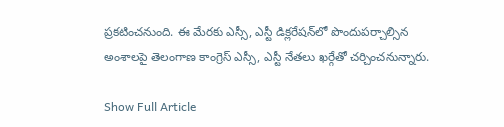ప్రకటించనుంది. ఈ మేరకు ఎస్సీ, ఎస్టీ డిక్లరేషన్‌లో పొందుపర్చాల్సిన అంశాలపై తెలంగాణ కాంగ్రెస్ ఎస్సీ, ఎస్టీ నేతలు ఖర్గేతో చర్చించనున్నారు.

Show Full Article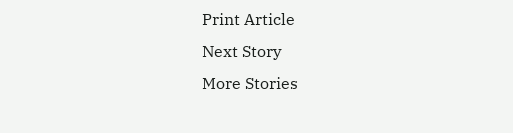Print Article
Next Story
More Stories